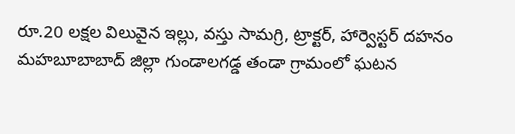రూ.20 లక్షల విలువైన ఇల్లు, వస్తు సామగ్రి, ట్రాక్టర్, హార్వెస్టర్ దహనం
మహబూబాబాద్ జిల్లా గుండాలగడ్డ తండా గ్రామంలో ఘటన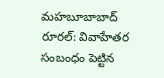మహబూబాబాద్ రూరల్: వివాహేతర సంబంధం పెట్టిన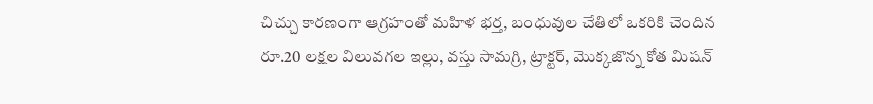చిచ్చు కారణంగా ఆగ్రహంతో మహిళ భర్త, బంధువుల చేతిలో ఒకరికి చెందిన రూ.20 లక్షల విలువగల ఇల్లు, వస్తు సామగ్రి, ట్రాక్టర్, మొక్కజొన్న కోత మిషన్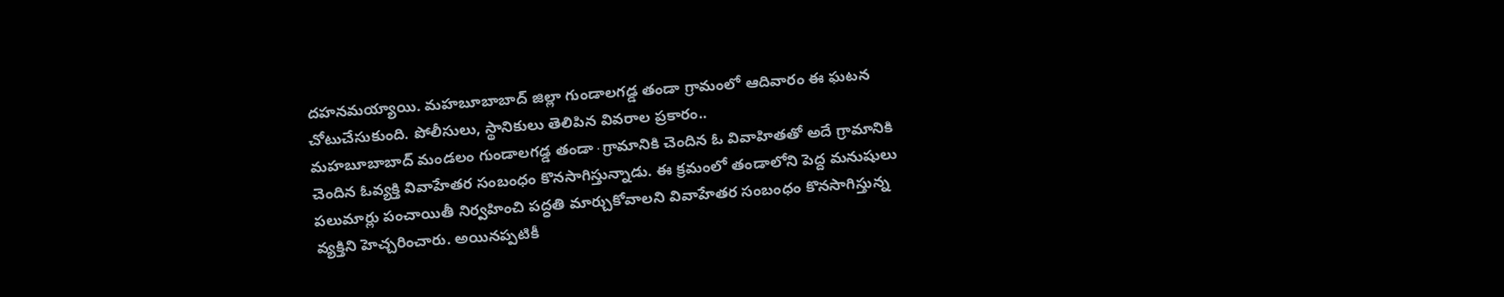దహనమయ్యాయి. మహబూబాబాద్ జిల్లా గుండాలగడ్డ తండా గ్రామంలో ఆదివారం ఈ ఘటన చోటుచేసుకుంది. పోలీసులు, స్థానికులు తెలిపిన వివరాల ప్రకారం..
మహబూబాబాద్ మండలం గుండాలగడ్డ తండా∙గ్రామానికి చెందిన ఓ వివాహితతో అదే గ్రామానికి చెందిన ఓవ్యక్తి వివాహేతర సంబంధం కొనసాగిస్తున్నాడు. ఈ క్రమంలో తండాలోని పెద్ద మనుషులు పలుమార్లు పంచాయితీ నిర్వహించి పద్ధతి మార్చుకోవాలని వివాహేతర సంబంధం కొనసాగిస్తున్న వ్యక్తిని హెచ్చరించారు. అయినప్పటికీ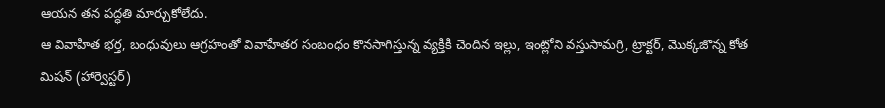ఆయన తన పద్ధతి మార్చుకోలేదు.
ఆ వివాహిత భర్త, బంధువులు ఆగ్రహంతో వివాహేతర సంబంధం కొనసాగిస్తున్న వ్యక్తికి చెందిన ఇల్లు, ఇంట్లోని వస్తుసామగ్రి, ట్రాక్టర్, మొక్కజొన్న కోత మిషన్ (హార్వెస్టర్)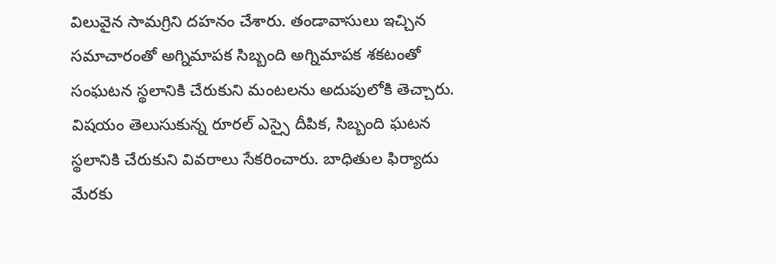విలువైన సామగ్రిని దహనం చేశారు. తండావాసులు ఇచ్చిన సమాచారంతో అగ్నిమాపక సిబ్బంది అగ్నిమాపక శకటంతో సంఘటన స్థలానికి చేరుకుని మంటలను అదుపులోకి తెచ్చారు. విషయం తెలుసుకున్న రూరల్ ఎస్సై దీపిక, సిబ్బంది ఘటన స్థలానికి చేరుకుని వివరాలు సేకరించారు. బాధితుల ఫిర్యాదు మేరకు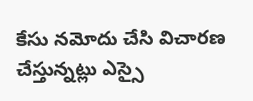కేసు నమోదు చేసి విచారణ చేస్తున్నట్లు ఎస్సై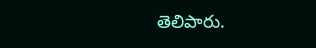తెలిపారు.